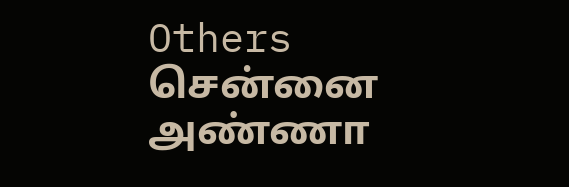Others
சென்னை அண்ணா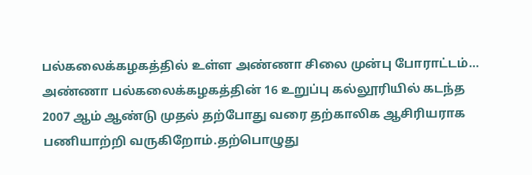பல்கலைக்கழகத்தில் உள்ள அண்ணா சிலை முன்பு போராட்டம்…
அண்ணா பல்கலைக்கழகத்தின் 16 உறுப்பு கல்லூரியில் கடந்த 2007 ஆம் ஆண்டு முதல் தற்போது வரை தற்காலிக ஆசிரியராக பணியாற்றி வருகிறோம்.தற்பொழுது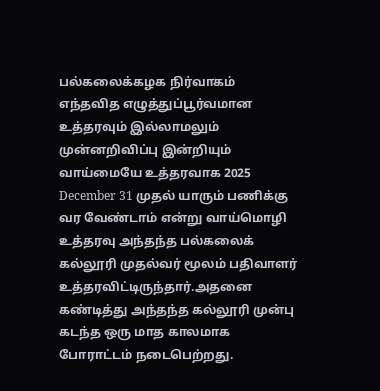பல்கலைக்கழக நிர்வாகம் எந்தவித எழுத்துப்பூர்வமான உத்தரவும் இல்லாமலும் முன்னறிவிப்பு இன்றியும் வாய்மையே உத்தரவாக 2025 December 31 முதல் யாரும் பணிக்கு வர வேண்டாம் என்று வாய்மொழி உத்தரவு அந்தந்த பல்கலைக் கல்லூரி முதல்வர் மூலம் பதிவாளர் உத்தரவிட்டிருந்தார்.அதனை கண்டித்து அந்தந்த கல்லூரி முன்பு கடந்த ஒரு மாத காலமாக போராட்டம் நடைபெற்றது.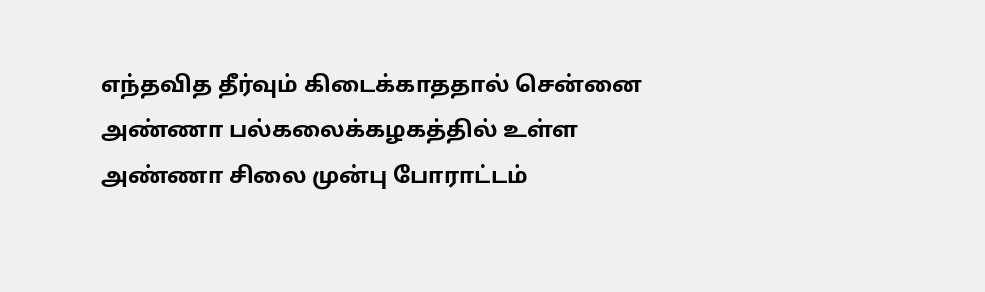எந்தவித தீர்வும் கிடைக்காததால் சென்னை அண்ணா பல்கலைக்கழகத்தில் உள்ள அண்ணா சிலை முன்பு போராட்டம்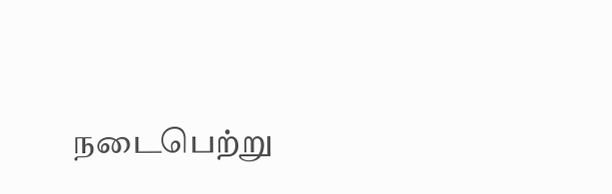நடைபெற்று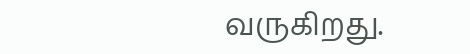வருகிறது.